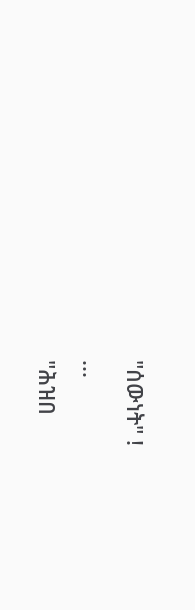"ሰውነት" !
...
"ሕዝበ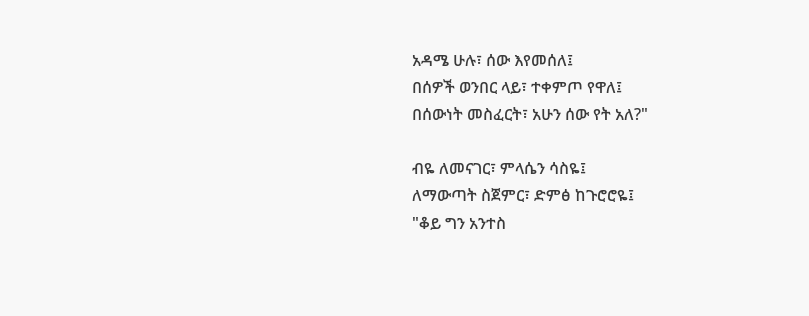አዳሜ ሁሉ፣ ሰው እየመሰለ፤
በሰዎች ወንበር ላይ፣ ተቀምጦ የዋለ፤
በሰውነት መስፈርት፣ አሁን ሰው የት አለ?"

ብዬ ለመናገር፣ ምላሴን ሳስዬ፤
ለማውጣት ስጀምር፣ ድምፅ ከጉሮሮዬ፤
"ቆይ ግን አንተስ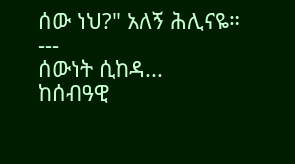ሰው ነህ?" አለኝ ሕሊናዬ።
---
ሰውነት ሲከዳ...
ከሰብዓዊ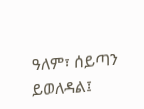ዓለም፣ ሰይጣን ይወለዳል፤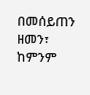በመሰይጠን ዘመን፣
ከምንም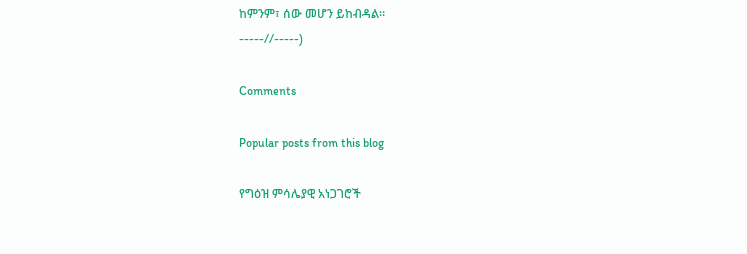ከምንም፣ ሰው መሆን ይከብዳል።
-----//-----)

Comments

Popular posts from this blog

የግዕዝ ምሳሌያዊ አነጋገሮች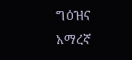ግዕዝና አማረኛ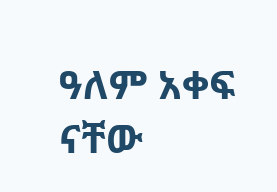ዓለም አቀፍ ናቸው